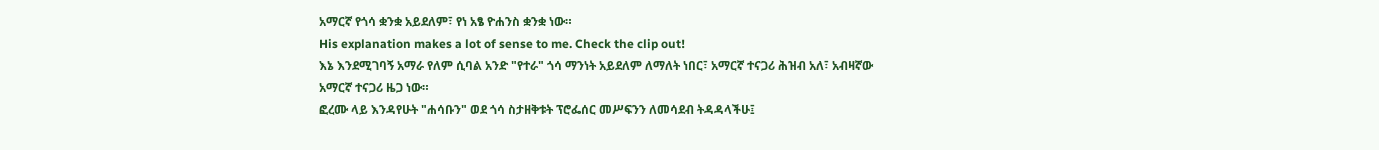አማርኛ የጎሳ ቋንቋ አይደለም፣ የነ አፄ ዮሐንስ ቋንቋ ነው።
His explanation makes a lot of sense to me. Check the clip out!
እኔ እንደሚገባኝ አማራ የለም ሲባል አንድ "የተራ" ጎሳ ማንነት አይደለም ለማለት ነበር፣ አማርኛ ተናጋሪ ሕዝብ አለ፣ አብዛኛው አማርኛ ተናጋሪ ዜጋ ነው።
ፎረሙ ላይ እንዳየሁት "ሐሳቡን" ወደ ጎሳ ስታዘቅቱት ፕሮፌሰር መሥፍንን ለመሳደብ ትዳዳላችሁ፤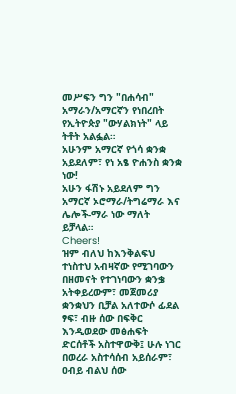መሥፍን ግን "በሐሳብ" አማራን/አማርኛን የነበረበት የኢትዮጵያ "ውሃልክነት" ላይ ትቶት አልፏል።
አሁንም አማርኛ የጎሳ ቋንቋ አይደለም፣ የነ አፄ ዮሐንስ ቋንቋ ነው!
አሁን ፋሽኑ አይደለም ግን አማርኛ ኦሮማራ/ትግሬማራ እና ሌሎች-ማራ ነው ማለት ይቻላል።
Cheers!
ዝም ብለህ ከእንቅልፍህ ተነስተህ አብዛኛው የሚገባውን በዘመናት የተገነባውን ቋንቌ አትቀይረውም፣ መጀመሪያ ቋንቋህን ቢቻል አለተውሶ ፊደል ፃፍ፣ ብዙ ሰው በፍቅር እንዲወደው መፅሐፍት ድርሰቶች አስተዋውቅ፤ ሁሉ ነገር በወረራ አስተሳሰብ አይሰራም፣ ዐብይ ብልህ ሰው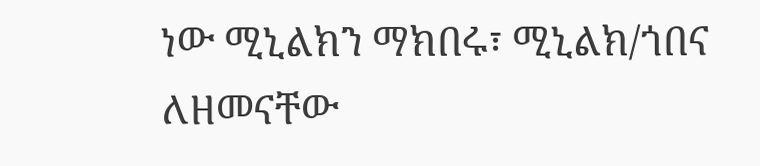ነው ሚኒልክን ማክበሩ፣ ሚኒልክ/ጎበና ለዘመናቸው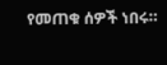የመጠቁ ሰዎች ነበሩ።